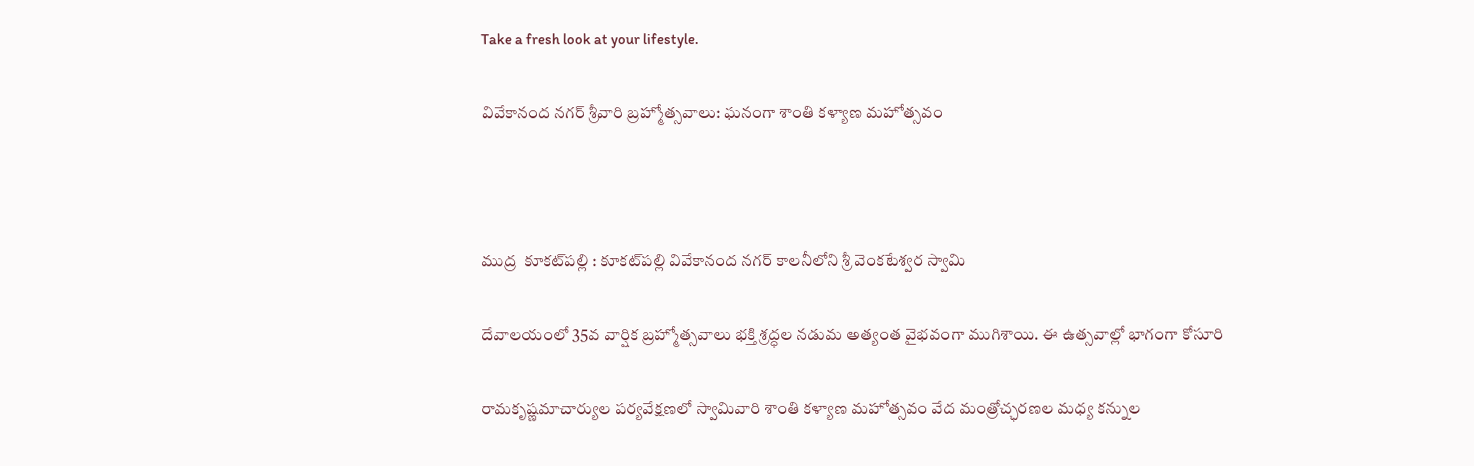Take a fresh look at your lifestyle.

వివేకానంద నగర్ శ్రీవారి బ్రహ్మోత్సవాలు: ఘనంగా శాంతి కళ్యాణ మహోత్సవం



ముద్ర  కూకట్‌పల్లి : కూకట్‌పల్లి వివేకానంద నగర్ కాలనీలోని శ్రీ వెంకటేశ్వర స్వామి

దేవాలయంలో 35వ వార్షిక బ్రహ్మోత్సవాలు భక్తి శ్రద్ధల నడుమ అత్యంత వైభవంగా ముగిశాయి. ఈ ఉత్సవాల్లో భాగంగా కోసూరి

రామకృష్ణమాచార్యుల పర్యవేక్షణలో స్వామివారి శాంతి కళ్యాణ మహోత్సవం వేద మంత్రోచ్ఛరణల మధ్య కన్నుల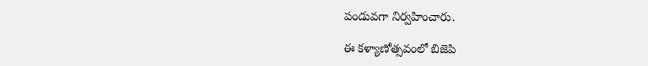పండువగా నిర్వహించారు.

ఈ కళ్యాణోత్సవంలో బిజెపి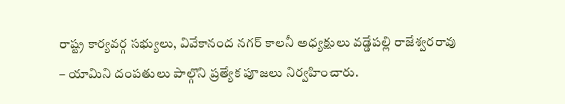రాష్ట్ర కార్యవర్గ సభ్యులు, వివేకానంద నగర్ కాలనీ అధ్యక్షులు వడ్డేపల్లి రాజేశ్వరరావు – యామిని దంపతులు పాల్గొని ప్రత్యేక పూజలు నిర్వహించారు.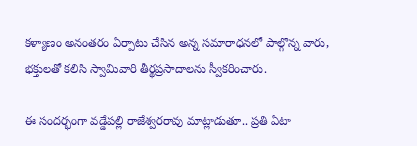కళ్యాణం అనంతరం ఏర్పాటు చేసిన అన్న సమారాధనలో పాల్గొన్న వారు, భక్తులతో కలిసి స్వామివారి తీర్థప్రసాదాలను స్వీకరించారు.

ఈ సందర్భంగా వడ్డేపల్లి రాజేశ్వరరావు మాట్లాడుతూ.. ప్రతి ఏటా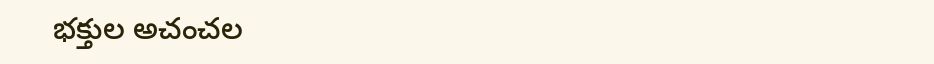భక్తుల అచంచల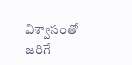విశ్వాసంతో జరిగే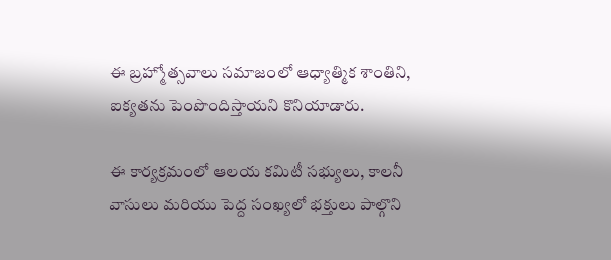ఈ బ్రహ్మోత్సవాలు సమాజంలో ఆధ్యాత్మిక శాంతిని, ఐక్యతను పెంపొందిస్తాయని కొనియాడారు.

ఈ కార్యక్రమంలో ఆలయ కమిటీ సభ్యులు, కాలనీ వాసులు మరియు పెద్ద సంఖ్యలో భక్తులు పాల్గొని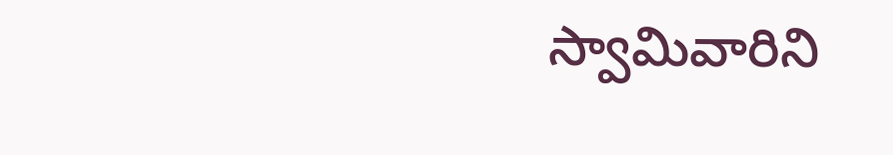స్వామివారిని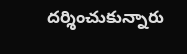దర్శించుకున్నారు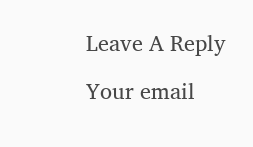Leave A Reply

Your email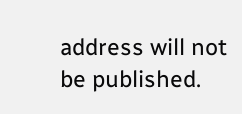address will not be published.